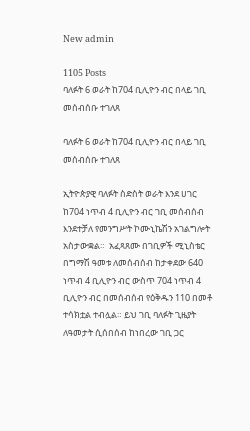New admin

1105 Posts
ባለፉት 6 ወራት ከ704 ቢሊዮን ብር በላይ ገቢ መሰብሰቡ ተገለጸ

ባለፉት 6 ወራት ከ704 ቢሊዮን ብር በላይ ገቢ መሰብሰቡ ተገለጸ

ኢትዮጵያዊ ባለፉት ስድስት ወራት እንደ ሀገር ከ704 ነጥብ 4 ቢሊዮን ብር ገቢ መሰብሰብ እንደተቻለ የመንግሥት ኮሙኒኬሽን አገልግሎት አስታውቋል።  አፈጻጸሙ በገቢዎች ሚኒስቴር በግማሽ ዓመቱ ለመሰብሰብ ከታቀደው 640 ነጥብ 4 ቢሊዮን ብር ውስጥ 704 ነጥብ 4 ቢሊዮን ብር በመሰብሰብ የዕቅዱን 110 በመቶ ተሳክቷል ተብሏል። ይህ ገቢ ባለፉት ጊዜያት ለዓመታት ሲሰበሰብ ከነበረው ገቢ ጋር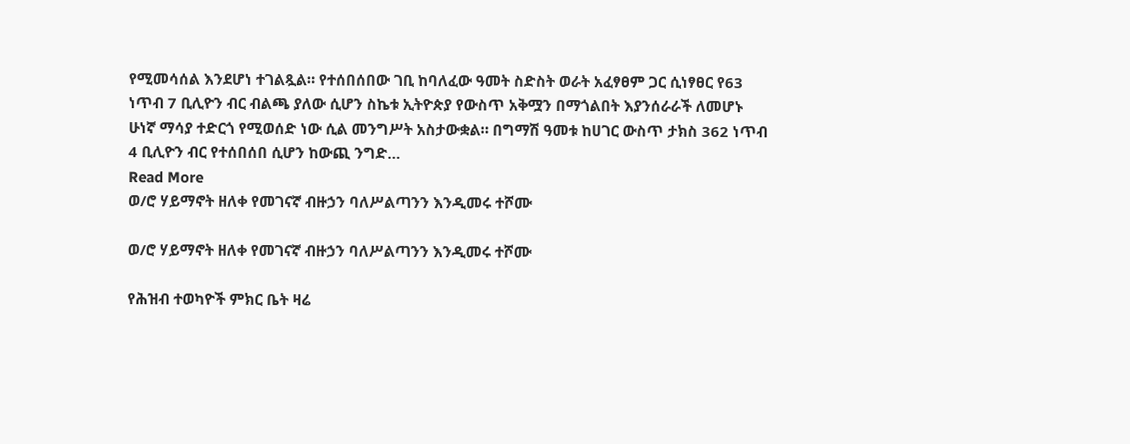የሚመሳሰል እንደሆነ ተገልጿል። የተሰበሰበው ገቢ ከባለፈው ዓመት ስድስት ወራት አፈፃፀም ጋር ሲነፃፀር የ63 ነጥብ 7 ቢሊዮን ብር ብልጫ ያለው ሲሆን ስኬቱ ኢትዮጵያ የውስጥ አቅሟን በማጎልበት እያንሰራራች ለመሆኑ ሁነኛ ማሳያ ተድርጎ የሚወሰድ ነው ሲል መንግሥት አስታውቋል። በግማሽ ዓመቱ ከሀገር ውስጥ ታክስ 362 ነጥብ 4 ቢሊዮን ብር የተሰበሰበ ሲሆን ከውጪ ንግድ…
Read More
ወ/ሮ ሃይማኖት ዘለቀ የመገናኛ ብዙኃን ባለሥልጣንን እንዲመሩ ተሾሙ

ወ/ሮ ሃይማኖት ዘለቀ የመገናኛ ብዙኃን ባለሥልጣንን እንዲመሩ ተሾሙ

የሕዝብ ተወካዮች ምክር ቤት ዛሬ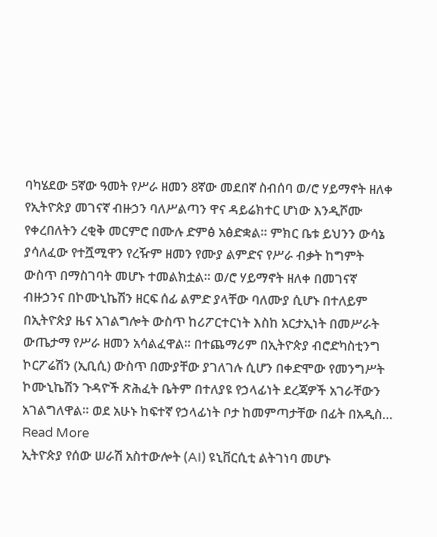ባካሄደው 5ኛው ዓመት የሥራ ዘመን 8ኛው መደበኛ ስብሰባ ወ/ሮ ሃይማኖት ዘለቀ የኢትዮጵያ መገናኛ ብዙኃን ባለሥልጣን ዋና ዳይሬክተር ሆነው እንዲሾሙ የቀረበለትን ረቂቅ መርምሮ በሙሉ ድምፅ አፅድቋል። ምክር ቤቱ ይህንን ውሳኔ ያሳለፈው የተሿሚዋን የረዥም ዘመን የሙያ ልምድና የሥራ ብቃት ከግምት ውስጥ በማስገባት መሆኑ ተመልክቷል። ወ/ሮ ሃይማኖት ዘለቀ በመገናኛ ብዙኃንና በኮሙኒኬሽን ዘርፍ ሰፊ ልምድ ያላቸው ባለሙያ ሲሆኑ በተለይም በኢትዮጵያ ዜና አገልግሎት ውስጥ ከሪፖርተርነት እስከ አርታኢነት በመሥራት ውጤታማ የሥራ ዘመን አሳልፈዋል። በተጨማሪም በኢትዮጵያ ብሮድካስቲንግ ኮርፖሬሽን (ኢቢሲ) ውስጥ በሙያቸው ያገለገሉ ሲሆን በቀድሞው የመንግሥት ኮሙኒኬሽን ጉዳዮች ጽሕፈት ቤትም በተለያዩ የኃላፊነት ደረጃዎች አገራቸውን አገልግለዋል። ወደ አሁኑ ከፍተኛ የኃላፊነት ቦታ ከመምጣታቸው በፊት በአዲስ…
Read More
ኢትዮጵያ የሰው ሠራሽ አስተውሎት (AI) ዩኒቨርሲቲ ልትገነባ መሆኑ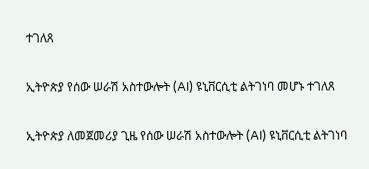ተገለጸ

ኢትዮጵያ የሰው ሠራሽ አስተውሎት (AI) ዩኒቨርሲቲ ልትገነባ መሆኑ ተገለጸ

ኢትዮጵያ ለመጀመሪያ ጊዜ የሰው ሠራሽ አስተውሎት (AI) ዩኒቨርሲቲ ልትገነባ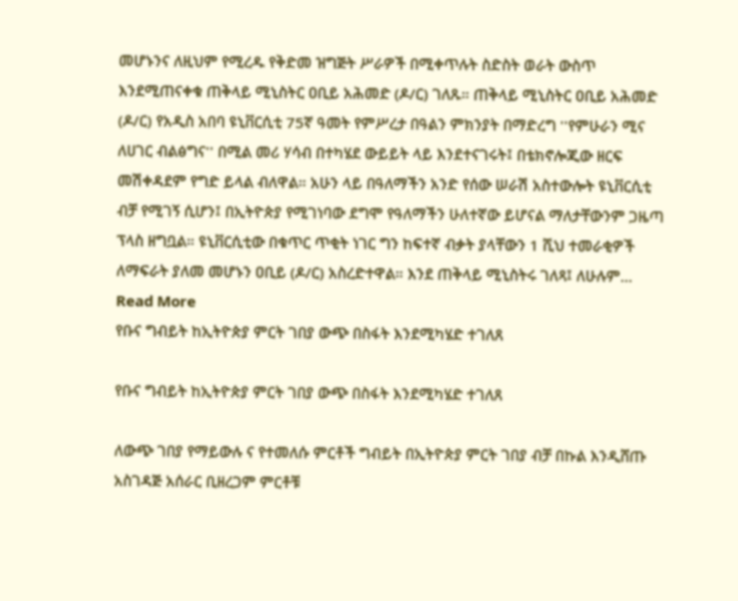መሆኑንና ለዚህም የሚረዱ የቅድመ ዝግጅት ሥራዎች በሚቀጥሉት ስድስት ወራት ውስጥ እንደሚጠናቀቁ ጠቅላይ ሚኒስትር ዐቢይ አሕመድ (ዶ/ር) ገለጹ። ጠቅላይ ሚኒስትር ዐቢይ አሕመድ (ዶ/ር) የአዲስ አበባ ዩኒቨርሲቲ 75ኛ ዓመት የምሥረታ በዓልን ምክንያት በማድረግ ''የምሁራን ሚና ለሀገር ብልፅግና'' በሚል መሪ ሃሳብ በተካሄደ ውይይት ላይ እንደተናገሩት፤ በቴክኖሎጂው ዘርፍ መሽቀዳደም የግድ ይላል ብለዋል። አሁን ላይ በዓለማችን አንድ የሰው ሠራሽ አስተውሎት ዩኒቨርሲቲ ብቻ የሚገኝ ሲሆን፤ በኢትዮጵያ የሚገነባው ደግሞ የዓለማችን ሁለተኛው ይሆናል ማለታቸውንም ጋዜጣ ፕላስ ዘግቧል። ዩኒቨርሲቲው በቁጥር ጥቂት ነገር ግን ከፍተኛ ብቃት ያላቸውን 1 ሺህ ተመራቂዎች ለማፍራት ያለመ መሆኑን ዐቢይ (ዶ/ር) አስረድተዋል። እንደ ጠቅላይ ሚኒስትሩ ገለጻ፤ ለሁሉም…
Read More
የቡና ግብይት ከኢትዮጵያ ምርት ገበያ ውጭ በስፋት እንደሚካሄድ ተገለጸ

የቡና ግብይት ከኢትዮጵያ ምርት ገበያ ውጭ በስፋት እንደሚካሄድ ተገለጸ

ለውጭ ገበያ የማይውሉ ና የተመለሱ ምርቶች ግብይት በኢትዮጵያ ምርት ገበያ ብቻ በኩል እንዲሸጡ አስገዳጅ አሰራር ቢዘረጋም ምርቶቹ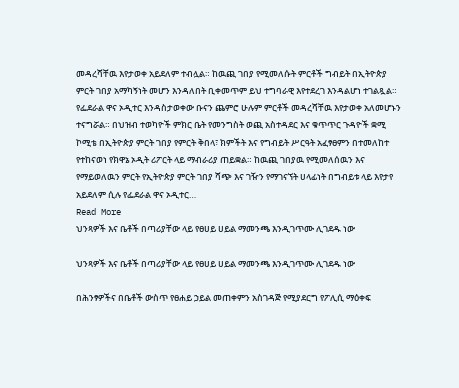መዳረሻቸዉ እየታወቀ አይደለም ተብሏል። ከዉጪ ገበያ የሚመለሱት ምርቶች ግብይት በኢትዮጵያ ምርት ገበያ አማካኝነት መሆን እንዳለበት ቢቀመጥም ይህ ተግባራዊ እየተደረገ እንዳልሆነ ተገልጿል። የፌደራል ዋና ኦዲተር እንዳስታወቀው ቡናን ጨምሮ ሁሉም ምርቶች መዳረሻቸዉ እየታወቀ አለመሆኑን ተናግሯል። በህዝብ ተወካዮች ምክር ቤት የመንግስት ወጪ አስተዳደር እና ቁጥጥር ጉዳዮች ቋሚ ኮሚቴ በኢትዮጵያ ምርት ገበያ የምርት ቅበላ፣ ክምችት እና የግብይት ሥርዓት አፈፃፀምን በተመለከተ የተከናወነ የክዋኔ ኦዲት ሪፖርት ላይ ማብራሪያ ጠይቋል። ከዉጪ ገበያዉ የሚመለሰዉን እና የማይወለዉን ምርት የኢትዮጵያ ምርት ገበያ ሻጭ እና ገዥን የማገናኘት ሀላፊነት በግብይቱ ላይ እየታየ አይደለም ሲሉ የፌደራል ዋና ኦዲተር…
Read More
ህንጻዎች እና ቤቶች በጣሪያቸው ላይ የፀሀይ ሀይል ማመንጫ እንዲገጥሙ ሊገደዱ ነው

ህንጻዎች እና ቤቶች በጣሪያቸው ላይ የፀሀይ ሀይል ማመንጫ እንዲገጥሙ ሊገደዱ ነው

በሕንፃዎችና በቤቶች ውስጥ የፀሐይ ኃይል መጠቀምን አስገዳጅ የሚያደርግ የፖሊሲ ማዕቀፍ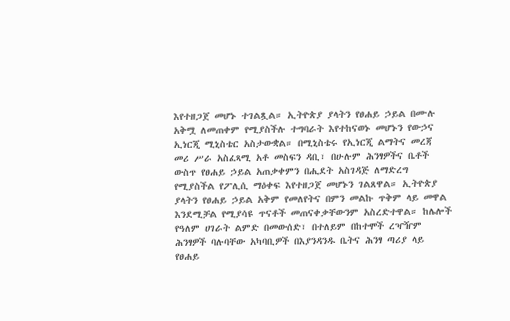እየተዘጋጀ መሆኑ ተገልጿል። ኢትዮጵያ ያላትን የፀሐይ ኃይል በሙሉ አቅሟ ለመጠቀም የሚያስችሉ ተግባራት እየተከናወኑ መሆኑን የውኃና ኢነርጂ ሚኒስቴር አስታውቋል። በሚኒስቴሩ የኢነርጂ ልማትና መረጃ መሪ ሥራ አስፈጻሚ አቶ መስፍን ዳቢ፣ በሁሉም ሕንፃዎችና ቤቶች ውስጥ የፀሐይ ኃይል አጠቃቀምን በሒደት አስገዳጅ ለማድረግ የሚያስችል የፖሊሲ ማዕቀፍ እየተዘጋጀ መሆኑን ገልጸዋል። ኢትዮጵያ ያላትን የፀሐይ ኃይል አቅም የመለየትና በምን መልኩ ጥቅም ላይ መዋል እንደሚቻል የሚያሳዩ ጥናቶች መጠናቀቃቸውንም አስረድተዋል። ከሌሎች የዓለም ሀገራት ልምድ በመውሰድ፣ በተለይም በከተሞች ረዣዥም ሕንፃዎች ባሉባቸው አካባቢዎች በእያንዳንዱ ቤትና ሕንፃ ጣሪያ ላይ የፀሐይ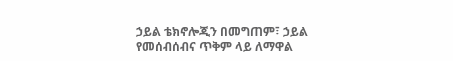ኃይል ቴክኖሎጂን በመግጠም፣ ኃይል የመሰብሰብና ጥቅም ላይ ለማዋል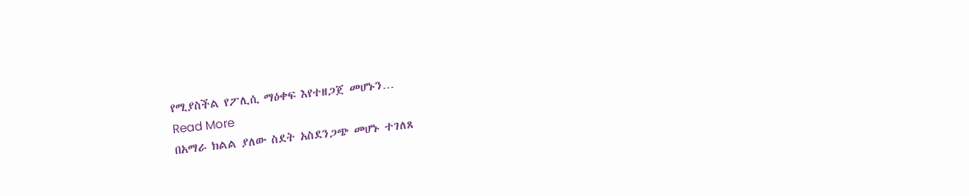የሚያስችል የፖሊሲ ማዕቀፍ እየተዘጋጀ መሆኑን…
Read More
በአማራ ክልል ያለው ስደት አስደንጋጭ መሆኑ ተገለጸ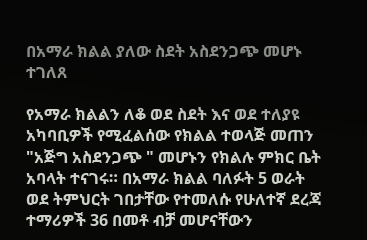በአማራ ክልል ያለው ስደት አስደንጋጭ መሆኑ ተገለጸ

የአማራ ክልልን ለቆ ወደ ስደት እና ወደ ተለያዩ አካባቢዎች የሚፈልሰው የክልል ተወላጅ መጠን "አጅግ አስደንጋጭ " መሆኑን የክልሉ ምክር ቤት አባላት ተናገሩ። በአማራ ክልል ባለፉት 5 ወራት ወደ ትምህርት ገበታቸው የተመለሱ የሁለተኛ ደረጃ ተማሪዎች 36 በመቶ ብቻ መሆናቸውን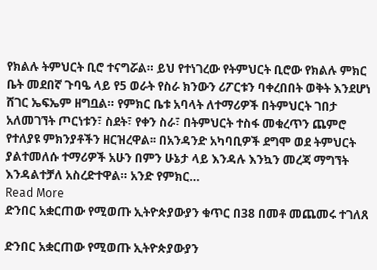የክልሉ ትምህርት ቢሮ ተናግሯል። ይህ የተነገረው የትምህርት ቢሮው የክልሉ ምክር ቤት መደበኛ ጉባዔ ላይ የ5 ወራት የስራ ክንውን ሪፖርቱን ባቀረበበት ወቅት እንደሆነ ሸገር ኤፍኤም ዘግቧል። የምክር ቤቱ አባላት ለተማሪዎች በትምህርት ገበታ አለመገኘት ጦርነቱን፣ ስደት፣ የቀን ስራ፣ በትምህርት ተስፋ መቁረጥን ጨምሮ የተለያዩ ምክንያቶችን ዘርዝረዋል፡፡ በአንዳንድ አካባቢዎች ደግሞ ወደ ትምህርት ያልተመለሱ ተማሪዎች አሁን በምን ሁኔታ ላይ እንዳሉ እንኳን መረጃ ማግኘት እንዳልተቻለ አስረድተዋል። አንድ የምክር…
Read More
ድንበር አቋርጠው የሚወጡ ኢትዮጵያውያን ቁጥር በ38 በመቶ መጨመሩ ተገለጸ

ድንበር አቋርጠው የሚወጡ ኢትዮጵያውያን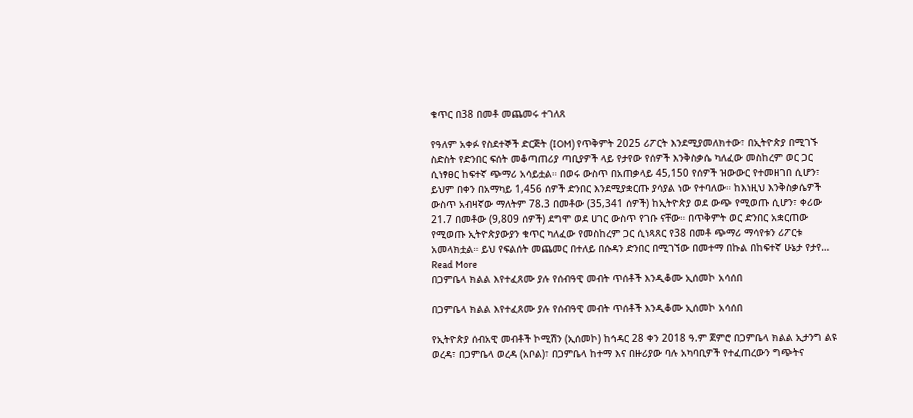ቁጥር በ38 በመቶ መጨመሩ ተገለጸ

የዓለም አቀፉ የስደተኞች ድርጅት (IOM) የጥቅምት 2025 ሪፖርት እንደሚያመለክተው፣ በኢትዮጵያ በሚገኙ ስድስት የድንበር ፍሰት መቆጣጠሪያ ጣቢያዎች ላይ የታየው የሰዎች እንቅስቃሴ ካለፈው መስከረም ወር ጋር ሲነፃፀር ከፍተኛ ጭማሪ አሳይቷል። በወሩ ውስጥ በአጠቃላይ 45,150 የሰዎች ዝውውር የተመዘገበ ሲሆን፣ ይህም በቀን በአማካይ 1,456 ሰዎች ድንበር እንደሚያቋርጡ ያሳያል ነው የተባለው። ከእነዚህ እንቅስቃሴዎች ውስጥ አብዛኛው ማለትም 78.3 በመቶው (35,341 ሰዎች) ከኢትዮጵያ ወደ ውጭ የሚወጡ ሲሆን፣ ቀሪው 21.7 በመቶው (9,809 ሰዎች) ደግሞ ወደ ሀገር ውስጥ የገቡ ናቸው። በጥቅምት ወር ድንበር አቋርጠው የሚወጡ ኢትዮጵያውያን ቁጥር ካለፈው የመስከረም ጋር ሲነጻጸር የ38 በመቶ ጭማሪ ማሳየቱን ሪፖርቱ አመላክቷል። ይህ የፍልሰት መጨመር በተለይ በሱዳን ድንበር በሚገኘው በመተማ በኩል በከፍተኛ ሁኔታ የታየ…
Read More
በጋምቤላ ክልል እየተፈጸሙ ያሉ የሰብዓዊ መብት ጥሰቶች እንዲቆሙ ኢሰመኮ አሳሰበ

በጋምቤላ ክልል እየተፈጸሙ ያሉ የሰብዓዊ መብት ጥሰቶች እንዲቆሙ ኢሰመኮ አሳሰበ

የኢትዮጵያ ሰብአዊ መብቶች ኮሚሽን (ኢሰመኮ) ከኅዳር 28 ቀን 2018 ዓ.ም ጀምሮ በጋምቤላ ክልል ኢታንግ ልዩ ወረዳ፣ በጋምቤላ ወረዳ (አቦል)፣ በጋምቤላ ከተማ እና በዙሪያው ባሉ አካባቢዎች የተፈጠረውን ግጭትና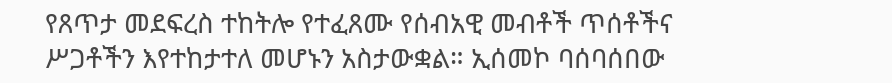የጸጥታ መደፍረስ ተከትሎ የተፈጸሙ የሰብአዊ መብቶች ጥሰቶችና ሥጋቶችን እየተከታተለ መሆኑን አስታውቋል። ኢሰመኮ ባሰባሰበው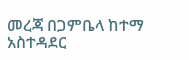መረጃ በጋምቤላ ከተማ አስተዳደር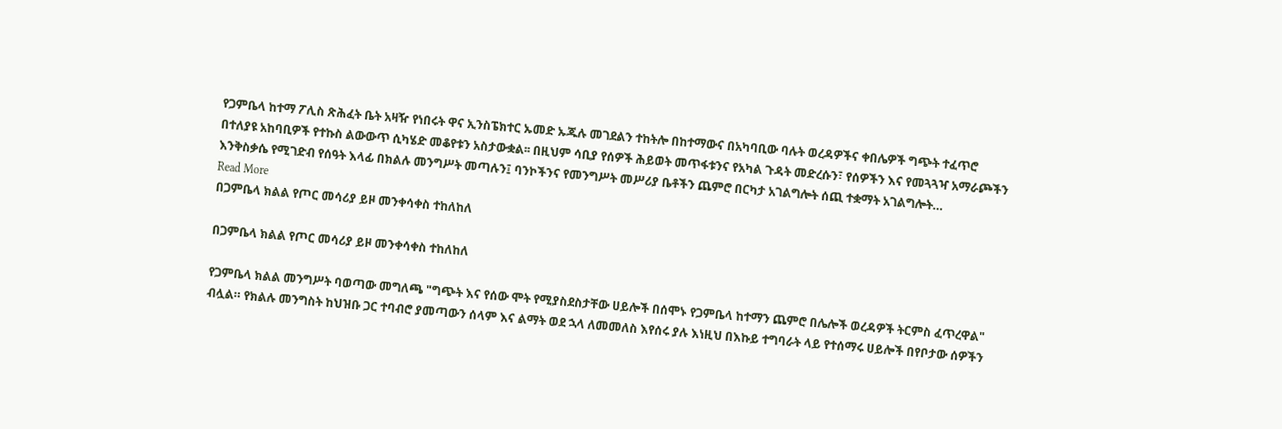የጋምቤላ ከተማ ፖሊስ ጽሕፈት ቤት አዛዥ የነበሩት ዋና ኢንስፔክተር ኡመድ ኡጁሉ መገደልን ተከትሎ በከተማውና በአካባቢው ባሉት ወረዳዎችና ቀበሌዎች ግጭት ተፈጥሮ በተለያዩ አከባቢዎች የተኩስ ልውውጥ ሲካሄድ መቆየቱን አስታውቋል፡፡ በዚህም ሳቢያ የሰዎች ሕይወት መጥፋቱንና የአካል ጉዳት መድረሱን፣ የሰዎችን እና የመጓጓዣ አማራጮችን እንቅስቃሴ የሚገድብ የሰዓት እላፊ በክልሉ መንግሥት መጣሉን፤ ባንኮችንና የመንግሥት መሥሪያ ቤቶችን ጨምሮ በርካታ አገልግሎት ሰጪ ተቋማት አገልግሎት…
Read More
በጋምቤላ ክልል የጦር መሳሪያ ይዞ መንቀሳቀስ ተከለከለ

በጋምቤላ ክልል የጦር መሳሪያ ይዞ መንቀሳቀስ ተከለከለ

የጋምቤላ ክልል መንግሥት ባወጣው መግለጫ "ግጭት እና የሰው ሞት የሚያስደስታቸው ሀይሎች በሰሞኑ የጋምቤላ ከተማን ጨምሮ በሌሎች ወረዳዎች ትርምስ ፈጥረዋል" ብሏል። የክልሉ መንግስት ከህዝቡ ጋር ተባብሮ ያመጣውን ሰላም እና ልማት ወደ ኋላ ለመመለስ እየሰሩ ያሉ እነዚህ በእኩይ ተግባራት ላይ የተሰማሩ ሀይሎች በየቦታው ሰዎችን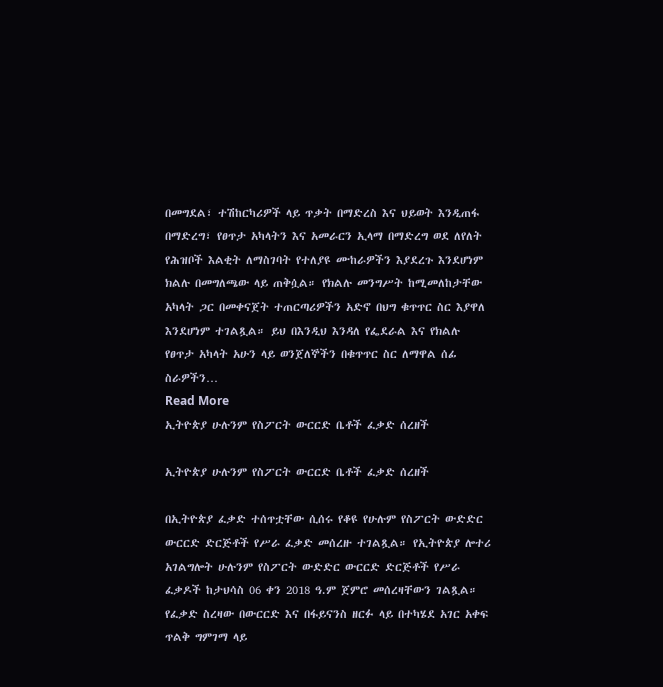በመግደል፣ ተሽከርካሪዎች ላይ ጥቃት በማድረስ እና ህይወት እንዲጠፋ በማድረግ፣ የፀጥታ አካላትን እና አመራርን ኢላማ በማድረግ ወደ ለየለት የሕዝቦች እልቂት ለማስገባት የተለያዩ ሙከራዎችን እያደረጉ እንደሆነም ክልሉ በመግለጫው ላይ ጠቅሷል። የክልሉ መንግሥት ከሚመለከታቸው አካላት ጋር በመቀናጀት ተጠርጣሪዎችን አድኖ በህግ ቁጥጥር ስር እያዋለ እንደሆነም ተገልጿል። ይህ በእንዲህ እንዳለ የፌደራል እና የክልሉ የፀጥታ አካላት አሁን ላይ ወንጀለኞችን በቁጥጥር ስር ለማዋል ሰፊ ስራዎችን…
Read More
ኢትዮጵያ ሁሉንም የስፖርት ውርርድ ቤቶች ፈቃድ ሰረዘች

ኢትዮጵያ ሁሉንም የስፖርት ውርርድ ቤቶች ፈቃድ ሰረዘች

በኢትዮጵያ ፈቃድ ተሰጥቷቸው ሲሰሩ የቆዩ የሁሉም የስፖርት ውድድር ውርርድ ድርጅቶች የሥራ ፈቃድ መሰረዙ ተገልጿል። የኢትዮጵያ ሎተሪ አገልግሎት ሁሉንም የስፖርት ውድድር ውርርድ ድርጅቶች የሥራ ፈቃዶች ከታህሳስ 06 ቀን 2018 ዓ.ም ጀምሮ መሰረዛቸውን ገልጿል። የፈቃድ ስረዛው በውርርድ እና በፋይናንስ ዘርፉ ላይ በተካሄደ አገር አቀፍ ጥልቅ ግምገማ ላይ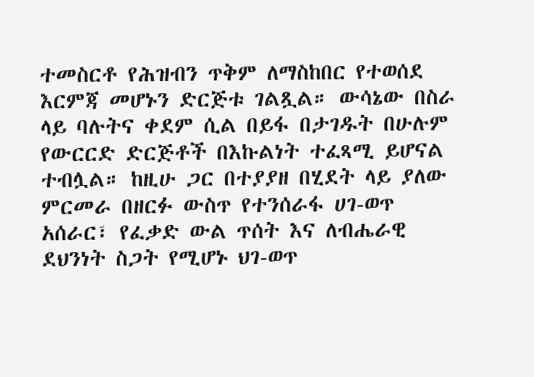ተመስርቶ የሕዝብን ጥቅም ለማስከበር የተወሰደ እርምጃ መሆኑን ድርጅቱ ገልጿል። ውሳኔው በስራ ላይ ባሉትና ቀደም ሲል በይፋ በታገዱት በሁሉም የውርርድ ድርጅቶች በእኩልነት ተፈጻሚ ይሆናል ተብሏል። ከዚሁ ጋር በተያያዘ በሂደት ላይ ያለው ምርመራ በዘርፉ ውስጥ የተንሰራፋ ሀገ-ወጥ አሰራር፣ የፈቃድ ውል ጥሰት እና ለብሔራዊ ደህንነት ስጋት የሚሆኑ ህገ-ወጥ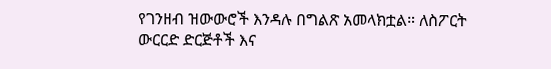የገንዘብ ዝውውሮች እንዳሉ በግልጽ አመላክቷል። ለስፖርት ውርርድ ድርጅቶች እና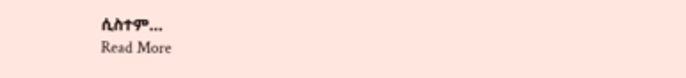ሲስተም…
Read More